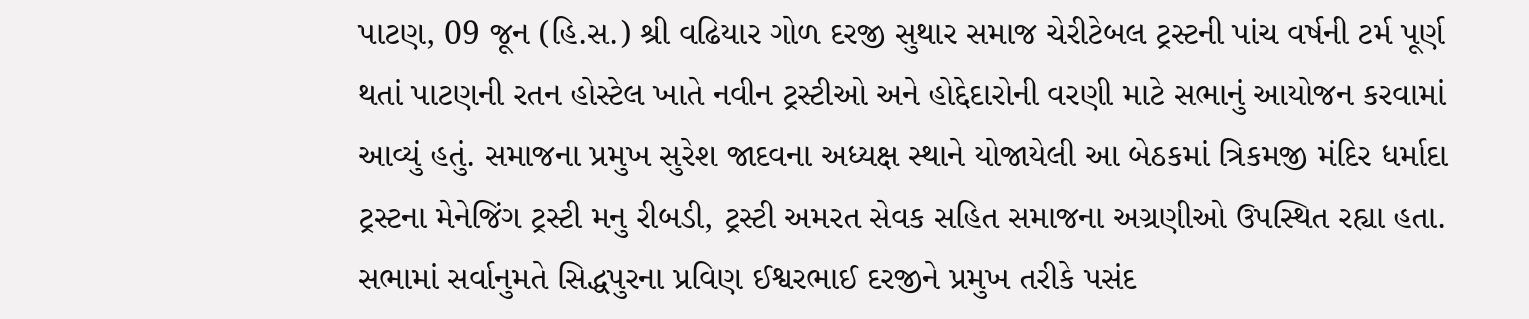પાટણ, 09 જૂન (હિ.સ.) શ્રી વઢિયાર ગોળ દરજી સુથાર સમાજ ચેરીટેબલ ટ્રસ્ટની પાંચ વર્ષની ટર્મ પૂર્ણ થતાં પાટણની રતન હોસ્ટેલ ખાતે નવીન ટ્રસ્ટીઓ અને હોદ્દેદારોની વરણી માટે સભાનું આયોજન કરવામાં આવ્યું હતું. સમાજના પ્રમુખ સુરેશ જાદવના અધ્યક્ષ સ્થાને યોજાયેલી આ બેઠકમાં ત્રિકમજી મંદિર ધર્માદા ટ્રસ્ટના મેનેજિંગ ટ્રસ્ટી મનુ રીબડી, ટ્રસ્ટી અમરત સેવક સહિત સમાજના અગ્રણીઓ ઉપસ્થિત રહ્યા હતા.
સભામાં સર્વાનુમતે સિદ્ધપુરના પ્રવિણ ઈશ્વરભાઈ દરજીને પ્રમુખ તરીકે પસંદ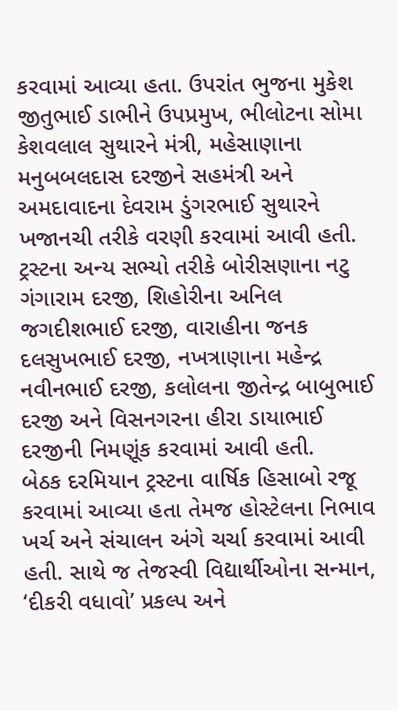કરવામાં આવ્યા હતા. ઉપરાંત ભુજના મુકેશ જીતુભાઈ ડાભીને ઉપપ્રમુખ, ભીલોટના સોમા કેશવલાલ સુથારને મંત્રી, મહેસાણાના મનુબબલદાસ દરજીને સહમંત્રી અને અમદાવાદના દેવરામ ડુંગરભાઈ સુથારને ખજાનચી તરીકે વરણી કરવામાં આવી હતી.
ટ્રસ્ટના અન્ય સભ્યો તરીકે બોરીસણાના નટુ ગંગારામ દરજી, શિહોરીના અનિલ જગદીશભાઈ દરજી, વારાહીના જનક દલસુખભાઈ દરજી, નખત્રાણાના મહેન્દ્ર નવીનભાઈ દરજી, કલોલના જીતેન્દ્ર બાબુભાઈ દરજી અને વિસનગરના હીરા ડાયાભાઈ દરજીની નિમણૂંક કરવામાં આવી હતી.
બેઠક દરમિયાન ટ્રસ્ટના વાર્ષિક હિસાબો રજૂ કરવામાં આવ્યા હતા તેમજ હોસ્ટેલના નિભાવ ખર્ચ અને સંચાલન અંગે ચર્ચા કરવામાં આવી હતી. સાથે જ તેજસ્વી વિદ્યાર્થીઓના સન્માન, ‘દીકરી વધાવો’ પ્રકલ્પ અને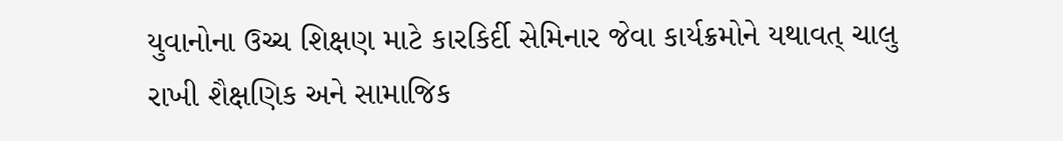યુવાનોના ઉચ્ચ શિક્ષણ માટે કારકિર્દી સેમિનાર જેવા કાર્યક્રમોને યથાવત્ ચાલુ રાખી શૈક્ષણિક અને સામાજિક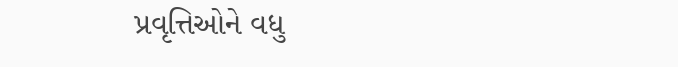પ્રવૃત્તિઓને વધુ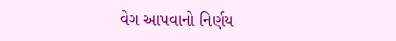વેગ આપવાનો નિર્ણય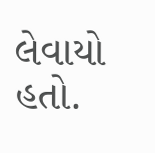લેવાયો હતો.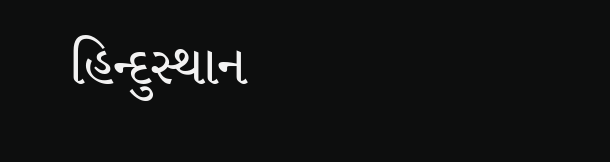હિન્દુસ્થાન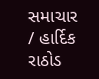સમાચાર / હાર્દિક રાઠોડ